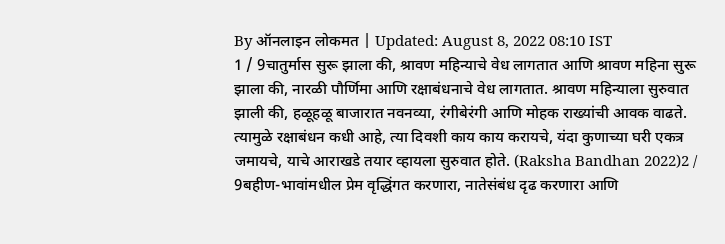By ऑनलाइन लोकमत | Updated: August 8, 2022 08:10 IST
1 / 9चातुर्मास सुरू झाला की, श्रावण महिन्याचे वेध लागतात आणि श्रावण महिना सुरू झाला की, नारळी पौर्णिमा आणि रक्षाबंधनाचे वेध लागतात. श्रावण महिन्याला सुरुवात झाली की, हळूहळू बाजारात नवनव्या, रंगीबेरंगी आणि मोहक राख्यांची आवक वाढते. त्यामुळे रक्षाबंधन कधी आहे, त्या दिवशी काय काय करायचे, यंदा कुणाच्या घरी एकत्र जमायचे, याचे आराखडे तयार व्हायला सुरुवात होते. (Raksha Bandhan 2022)2 / 9बहीण-भावांमधील प्रेम वृद्धिंगत करणारा, नातेसंबंध दृढ करणारा आणि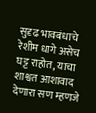सुदृढ भावबंधाचे रेशीम धागे असेच घट्ट राहोत, याचा शाश्वत आशावाद देणारा सण म्हणजे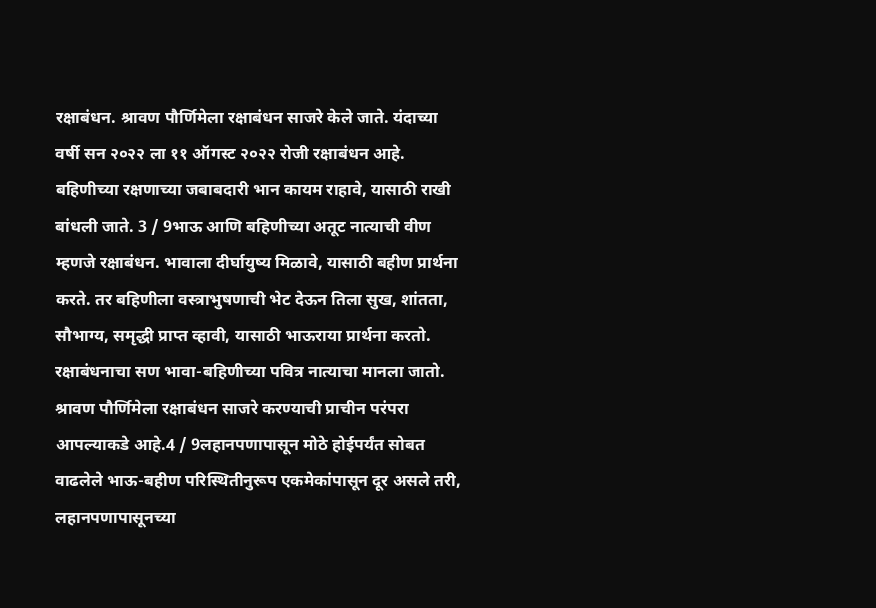रक्षाबंधन. श्रावण पौर्णिमेला रक्षाबंधन साजरे केले जाते. यंदाच्या वर्षी सन २०२२ ला ११ ऑगस्ट २०२२ रोजी रक्षाबंधन आहे. बहिणीच्या रक्षणाच्या जबाबदारी भान कायम राहावे, यासाठी राखी बांधली जाते. 3 / 9भाऊ आणि बहिणीच्या अतूट नात्याची वीण म्हणजे रक्षाबंधन. भावाला दीर्घायुष्य मिळावे, यासाठी बहीण प्रार्थना करते. तर बहिणीला वस्त्राभुषणाची भेट देऊन तिला सुख, शांतता, सौभाग्य, समृद्धी प्राप्त व्हावी, यासाठी भाऊराया प्रार्थना करतो. रक्षाबंधनाचा सण भावा-बहिणीच्या पवित्र नात्याचा मानला जातो. श्रावण पौर्णिमेला रक्षाबंधन साजरे करण्याची प्राचीन परंपरा आपल्याकडे आहे.4 / 9लहानपणापासून मोठे होईपर्यंत सोबत वाढलेले भाऊ-बहीण परिस्थितीनुरूप एकमेकांपासून दूर असले तरी, लहानपणापासूनच्या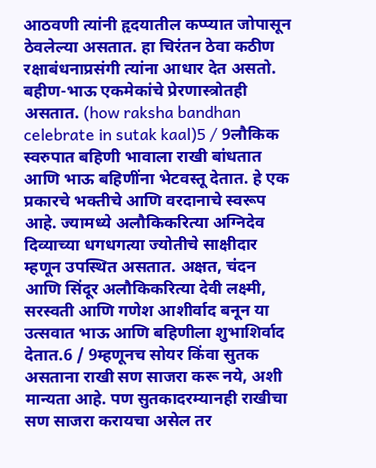आठवणी त्यांनी हृदयातील कप्प्यात जोपासून ठेवलेल्या असतात. हा चिरंतन ठेवा कठीण रक्षाबंधनाप्रसंगी त्यांना आधार देत असतो. बहीण-भाऊ एकमेकांचे प्रेरणास्त्रोतही असतात. (how raksha bandhan celebrate in sutak kaal)5 / 9लौकिक स्वरुपात बहिणी भावाला राखी बांधतात आणि भाऊ बहिणींना भेटवस्तू देतात. हे एक प्रकारचे भक्तीचे आणि वरदानाचे स्वरूप आहे. ज्यामध्ये अलौकिकरित्या अग्निदेव दिव्याच्या धगधगत्या ज्योतीचे साक्षीदार म्हणून उपस्थित असतात. अक्षत, चंदन आणि सिंदूर अलौकिकरित्या देवी लक्ष्मी, सरस्वती आणि गणेश आशीर्वाद बनून या उत्सवात भाऊ आणि बहिणीला शुभाशिर्वाद देतात.6 / 9म्हणूनच सोयर किंवा सुतक असताना राखी सण साजरा करू नये, अशी मान्यता आहे. पण सुतकादरम्यानही राखीचा सण साजरा करायचा असेल तर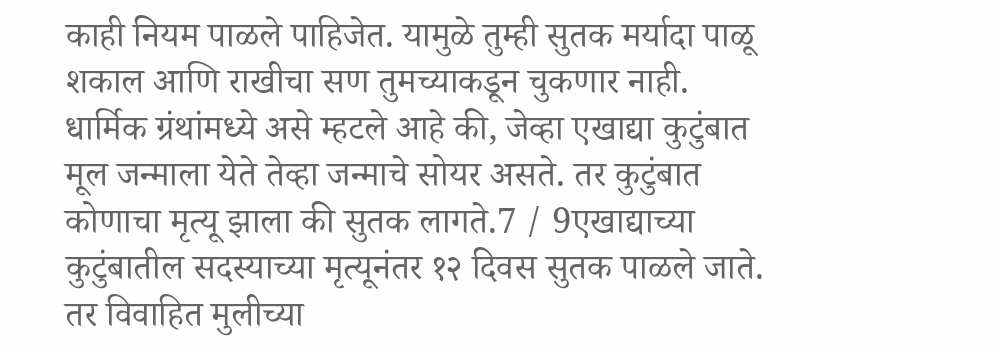काही नियम पाळले पाहिजेत. यामुळे तुम्ही सुतक मर्यादा पाळू शकाल आणि राखीचा सण तुमच्याकडून चुकणार नाही. धार्मिक ग्रंथांमध्ये असे म्हटले आहे की, जेव्हा एखाद्या कुटुंबात मूल जन्माला येते तेव्हा जन्माचे सोयर असते. तर कुटुंबात कोणाचा मृत्यू झाला की सुतक लागते.7 / 9एखाद्याच्या कुटुंबातील सदस्याच्या मृत्यूनंतर १२ दिवस सुतक पाळले जाते. तर विवाहित मुलीच्या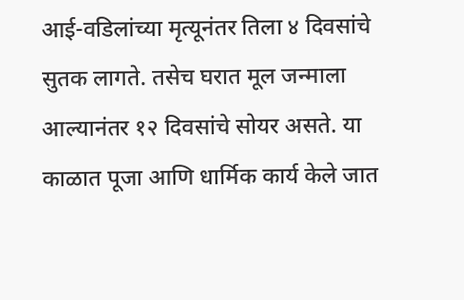आई-वडिलांच्या मृत्यूनंतर तिला ४ दिवसांचे सुतक लागते. तसेच घरात मूल जन्माला आल्यानंतर १२ दिवसांचे सोयर असते. या काळात पूजा आणि धार्मिक कार्य केले जात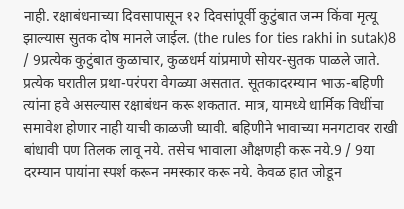नाही. रक्षाबंधनाच्या दिवसापासून १२ दिवसांपूर्वी कुटुंबात जन्म किंवा मृत्यू झाल्यास सुतक दोष मानले जाईल. (the rules for ties rakhi in sutak)8 / 9प्रत्येक कुटुंबात कुळाचार, कुळधर्म यांप्रमाणे सोयर-सुतक पाळले जाते. प्रत्येक घरातील प्रथा-परंपरा वेगळ्या असतात. सूतकादरम्यान भाऊ-बहिणी त्यांना हवे असल्यास रक्षाबंधन करू शकतात. मात्र, यामध्ये धार्मिक विधींचा समावेश होणार नाही याची काळजी घ्यावी. बहिणीने भावाच्या मनगटावर राखी बांधावी पण तिलक लावू नये. तसेच भावाला औक्षणही करू नये.9 / 9या दरम्यान पायांना स्पर्श करून नमस्कार करू नये. केवळ हात जोडून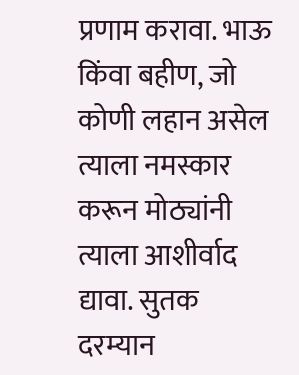प्रणाम करावा. भाऊ किंवा बहीण, जो कोणी लहान असेल त्याला नमस्कार करून मोठ्यांनी त्याला आशीर्वाद द्यावा. सुतक दरम्यान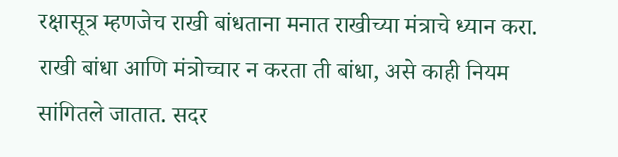रक्षासूत्र म्हणजेच राखी बांधताना मनात राखीच्या मंत्राचे ध्यान करा. राखी बांधा आणि मंत्रोच्चार न करता ती बांधा, असे काही नियम सांगितले जातात. सदर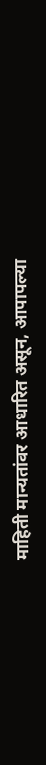माहिती मान्यतांवर आधारित असून, आपापल्या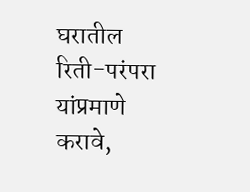घरातील रिती-परंपरा यांप्रमाणे करावे,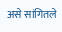असे सांगितले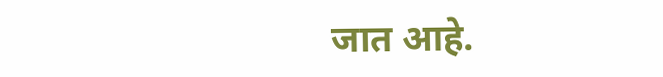जात आहे.